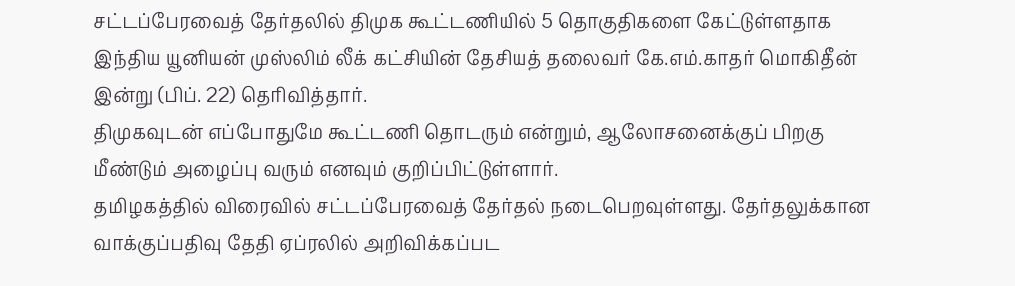சட்டப்பேரவைத் தேர்தலில் திமுக கூட்டணியில் 5 தொகுதிகளை கேட்டுள்ளதாக இந்திய யூனியன் முஸ்லிம் லீக் கட்சியின் தேசியத் தலைவர் கே.எம்.காதர் மொகிதீன் இன்று (பிப். 22) தெரிவித்தார்.
திமுகவுடன் எப்போதுமே கூட்டணி தொடரும் என்றும், ஆலோசனைக்குப் பிறகு மீண்டும் அழைப்பு வரும் எனவும் குறிப்பிட்டுள்ளார்.
தமிழகத்தில் விரைவில் சட்டப்பேரவைத் தேர்தல் நடைபெறவுள்ளது. தேர்தலுக்கான வாக்குப்பதிவு தேதி ஏப்ரலில் அறிவிக்கப்பட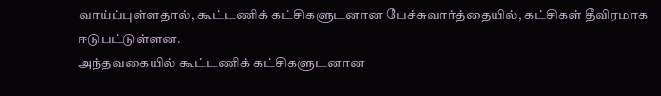வாய்ப்புள்ளதால், கூட்டணிக் கட்சிகளுடனான பேச்சுவார்த்தையில், கட்சிகள் தீவிரமாக ஈடுபட்டுள்ளன.
அந்தவகையில் கூட்டணிக் கட்சிகளுடனான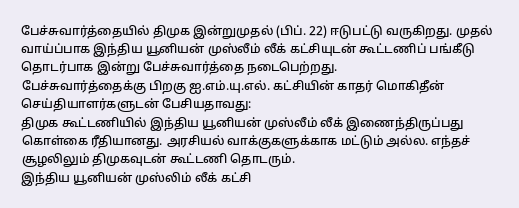பேச்சுவார்த்தையில் திமுக இன்றுமுதல் (பிப். 22) ஈடுபட்டு வருகிறது. முதல் வாய்ப்பாக இந்திய யூனியன் முஸ்லீம் லீக் கட்சியுடன் கூட்டணிப் பங்கீடு தொடர்பாக இன்று பேச்சுவார்த்தை நடைபெற்றது.
பேச்சுவார்த்தைக்கு பிறகு ஐ.எம்.யு.எல். கட்சியின் காதர் மொகிதீன் செய்தியாளர்களுடன் பேசியதாவது:
திமுக கூட்டணியில் இந்திய யூனியன் முஸ்லீம் லீக் இணைந்திருப்பது கொள்கை ரீதியானது. அரசியல் வாக்குகளுக்காக மட்டும் அல்ல. எந்தச் சூழலிலும் திமுகவுடன் கூட்டணி தொடரும்.
இந்திய யூனியன் முஸ்லிம் லீக் கட்சி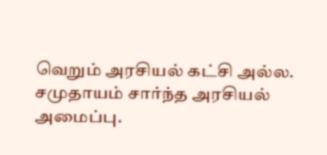வெறும் அரசியல் கட்சி அல்ல. சமுதாயம் சார்ந்த அரசியல் அமைப்பு.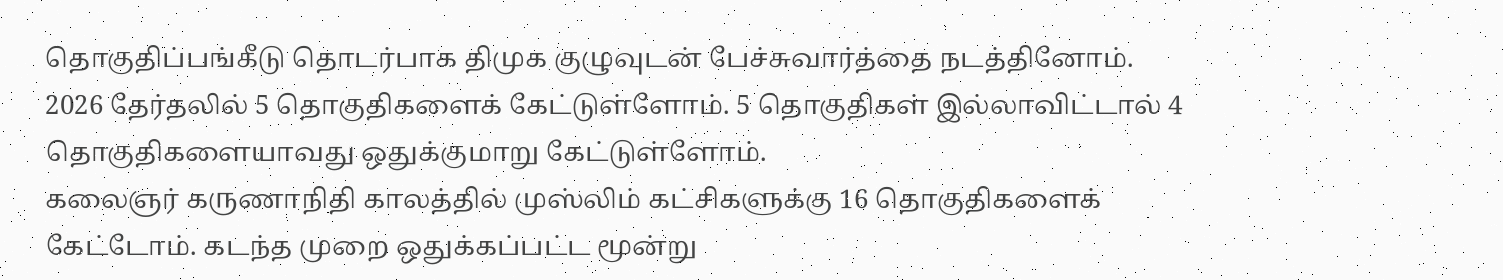தொகுதிப்பங்கீடு தொடர்பாக திமுக குழுவுடன் பேச்சுவார்த்தை நடத்தினோம். 2026 தேர்தலில் 5 தொகுதிகளைக் கேட்டுள்ளோம். 5 தொகுதிகள் இல்லாவிட்டால் 4 தொகுதிகளையாவது ஒதுக்குமாறு கேட்டுள்ளோம்.
கலைஞர் கருணாநிதி காலத்தில் முஸ்லிம் கட்சிகளுக்கு 16 தொகுதிகளைக் கேட்டோம். கடந்த முறை ஒதுக்கப்பட்ட மூன்று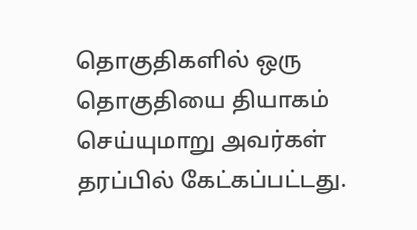தொகுதிகளில் ஒரு தொகுதியை தியாகம் செய்யுமாறு அவர்கள் தரப்பில் கேட்கப்பட்டது.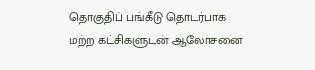தொகுதிப் பங்கீடு தொடர்பாக மற்ற கட்சிகளுடன் ஆலோசனை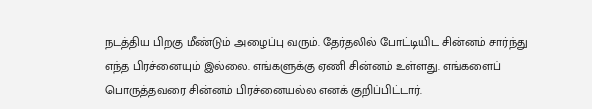நடத்திய பிறகு மீண்டும் அழைப்பு வரும். தேர்தலில் போட்டியிட சின்னம் சார்ந்து எந்த பிரச்னையும் இல்லை. எங்களுக்கு ஏணி சின்னம் உள்ளது. எங்களைப் பொருத்தவரை சின்னம் பிரச்னையல்ல எனக் குறிப்பிட்டார்.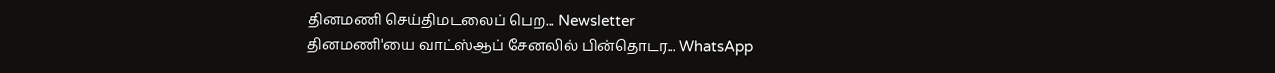தினமணி செய்திமடலைப் பெற... Newsletter
தினமணி'யை வாட்ஸ்ஆப் சேனலில் பின்தொடர... WhatsApp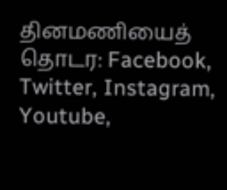தினமணியைத் தொடர: Facebook, Twitter, Instagram, Youtube,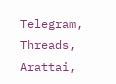Telegram, Threads, Arattai,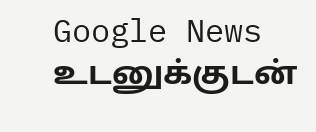Google News
உடனுக்குடன்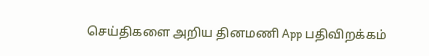செய்திகளை அறிய தினமணி App பதிவிறக்கம்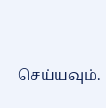செய்யவும்.